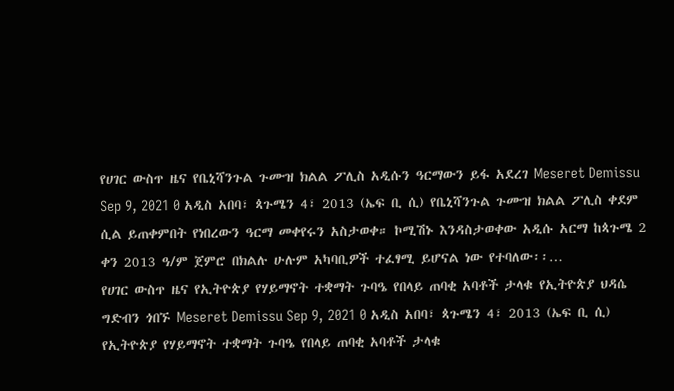የሀገር ውስጥ ዜና የቤኒሻንጉል ጉሙዝ ክልል ፖሊስ አዲሱን ዓርማውን ይፋ አደረገ Meseret Demissu Sep 9, 2021 0 አዲስ አበባ፣ ጳጉሜን 4፣ 2013 (ኤፍ ቢ ሲ) የቤኒሻንጉል ጉሙዝ ክልል ፖሊስ ቀደም ሲል ይጠቀምበት የነበረውን ዓርማ መቀየሩን አስታወቀ። ኮሚሽኑ እንዳስታወቀው አዲሱ አርማ ከጳጉሜ 2 ቀን 2013 ዓ/ም ጀምሮ በክልሉ ሁሉም አካባቢዎች ተፈፃሚ ይሆናል ነው የተባለው፡፡…
የሀገር ውስጥ ዜና የኢትዮጵያ የሃይማኖት ተቋማት ጉባዔ የበላይ ጠባቂ አባቶች ታላቁ የኢትዮጵያ ህዳሴ ግድብን ጎበኙ Meseret Demissu Sep 9, 2021 0 አዲስ አበባ፣ ጳጉሜን 4፣ 2013 (ኤፍ ቢ ሲ) የኢትዮጵያ የሃይማኖት ተቋማት ጉባዔ የበላይ ጠባቂ አባቶች ታላቁ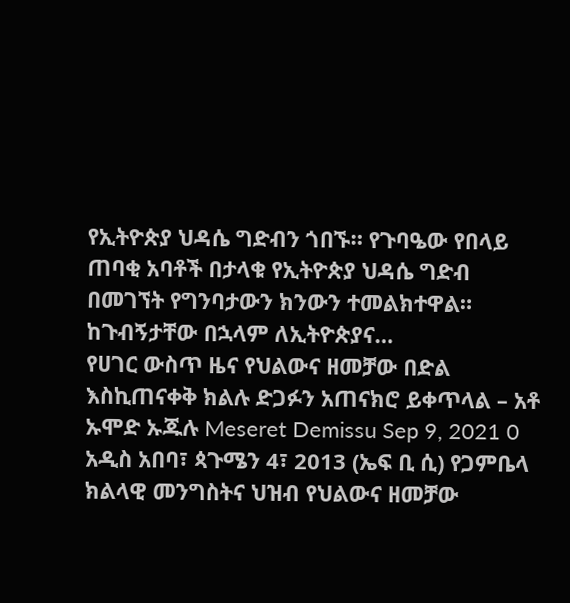የኢትዮጵያ ህዳሴ ግድብን ጎበኙ። የጉባዔው የበላይ ጠባቂ አባቶች በታላቁ የኢትዮጵያ ህዳሴ ግድብ በመገኘት የግንባታውን ክንውን ተመልክተዋል። ከጉብኝታቸው በኋላም ለኢትዮጵያና…
የሀገር ውስጥ ዜና የህልውና ዘመቻው በድል እስኪጠናቀቅ ክልሉ ድጋፉን አጠናክሮ ይቀጥላል – አቶ ኡሞድ ኡጁሉ Meseret Demissu Sep 9, 2021 0 አዲስ አበባ፣ ጳጉሜን 4፣ 2013 (ኤፍ ቢ ሲ) የጋምቤላ ክልላዊ መንግስትና ህዝብ የህልውና ዘመቻው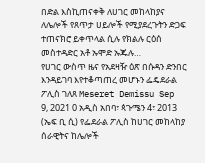በድል እስኪጠናቀቅ ለሀገር መከላከያና ለሌሎች የጸጥታ ሀይሎች የሚያደረጉትን ድጋፍ ተጠናክሮ ይቀጥላል ሲሉ የክልሉ ርዕሰ መስተዳድር አቶ ኡሞድ ኡጁሉ…
የሀገር ውስጥ ዜና የአደዛዥ ዕጽ በሱዳን ድንበር እንዳይገባ እየተቆጣጠረ መሆኑን ፌዴደራል ፖሊስ ገለጸ Meseret Demissu Sep 9, 2021 0 አዲስ አበባ፣ ጳጉሜን 4፣ 2013 (ኤፍ ቢ ሲ) የፌደራል ፖሊስ ከሀገር መከላከያ ሰራዊትና ከሌሎች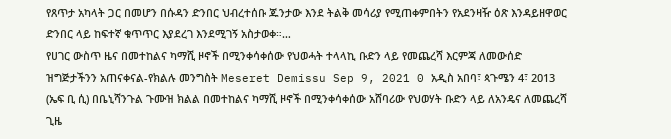የጸጥታ አካላት ጋር በመሆን በሱዳን ድንበር ህብረተሰቡ ጁንታው እንደ ትልቅ መሳሪያ የሚጠቀምበትን የአደንዛዥ ዕጽ እንዳይዘዋወር ድንበር ላይ ከፍተኛ ቁጥጥር እያደረገ እንደሚገኝ አስታወቀ።…
የሀገር ውስጥ ዜና በመተከልና ካማሺ ዞኖች በሚንቀሳቀሰው የህወሓት ተላላኪ ቡድን ላይ የመጨረሻ እርምጃ ለመውሰድ ዝግጅታችንን አጠናቀናል-የክልሉ መንግስት Meseret Demissu Sep 9, 2021 0 አዲስ አበባ፣ ጳጉሜን 4፣ 2013 (ኤፍ ቢ ሲ) በቤኒሻንጉል ጉሙዝ ክልል በመተከልና ካማሺ ዞኖች በሚንቀሳቀሰው አሸባሪው የህወሃት ቡድን ላይ ለአንዴና ለመጨረሻ ጊዜ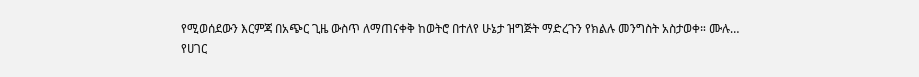የሚወሰደውን እርምጃ በአጭር ጊዜ ውስጥ ለማጠናቀቅ ከወትሮ በተለየ ሁኔታ ዝግጅት ማድረጉን የክልሉ መንግስት አስታወቀ። ሙሉ…
የሀገር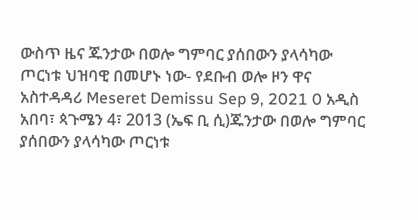ውስጥ ዜና ጁንታው በወሎ ግምባር ያሰበውን ያላሳካው ጦርነቱ ህዝባዊ በመሆኑ ነው- የደቡብ ወሎ ዞን ዋና አስተዳዳሪ Meseret Demissu Sep 9, 2021 0 አዲስ አበባ፣ ጳጉሜን 4፣ 2013 (ኤፍ ቢ ሲ)ጁንታው በወሎ ግምባር ያሰበውን ያላሳካው ጦርነቱ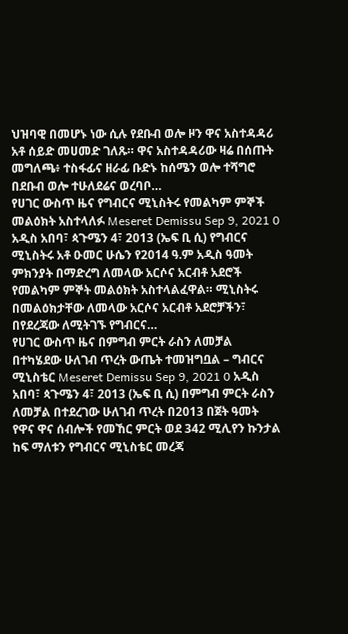ህዝባዊ በመሆኑ ነው ሲሉ የደቡብ ወሎ ዞን ዋና አስተዳዳሪ አቶ ሰይድ መሀመድ ገለጹ። ዋና አስተዳዳሪው ዛሬ በሰጡት መግለጫ፥ ተስፋፊና ዘራፊ ቡድኑ ከሰሜን ወሎ ተሻግሮ በደቡብ ወሎ ተሁለደሬና ወረባቦ…
የሀገር ውስጥ ዜና የግብርና ሚኒስትሩ የመልካም ምኞች መልዕክት አስተላለፉ Meseret Demissu Sep 9, 2021 0 አዲስ አበባ፣ ጳጉሜን 4፣ 2013 (ኤፍ ቢ ሲ) የግብርና ሚኒስትሩ አቶ ዑመር ሁሴን የ2014 ዓ.ም አዲስ ዓመት ምክንያት በማድረግ ለመላው አርሶና አርብቶ አደሮች የመልካም ምኞት መልዕክት አስተላልፈዋል። ሚኒስትሩ በመልዕክታቸው ለመላው አርሶና አርብቶ አደሮቻችን፣ በየደረጃው ለሚትገኙ የግብርና…
የሀገር ውስጥ ዜና በምግብ ምርት ራስን ለመቻል በተካሄደው ሁለገብ ጥረት ውጤት ተመዝግቧል – ግብርና ሚኒስቴር Meseret Demissu Sep 9, 2021 0 አዲስ አበባ፣ ጳጉሜን 4፣ 2013 (ኤፍ ቢ ሲ) በምግብ ምርት ራስን ለመቻል በተደረገው ሁለገብ ጥረት በ2013 በጀት ዓመት የዋና ዋና ሰብሎች የመኸር ምርት ወደ 342 ሚሊየን ኩንታል ከፍ ማለቱን የግብርና ሚኒስቴር መረጃ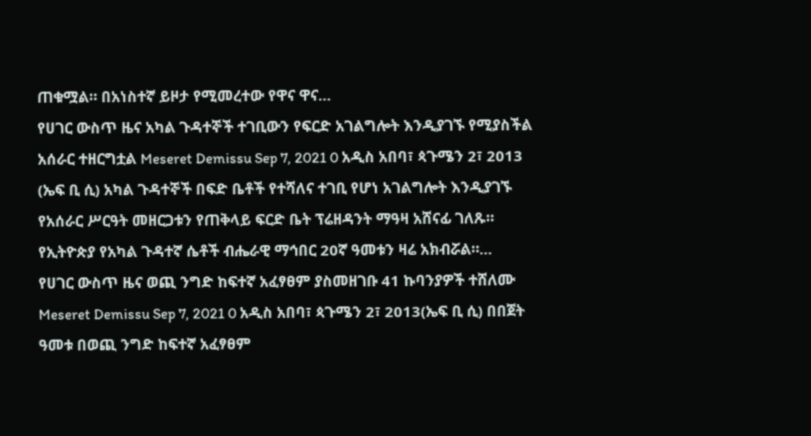ጠቁሟል። በአነስተኛ ይዞታ የሚመረተው የዋና ዋና…
የሀገር ውስጥ ዜና አካል ጉዳተኞች ተገቢውን የፍርድ አገልግሎት እንዲያገኙ የሚያስችል አሰራር ተዘርግቷል Meseret Demissu Sep 7, 2021 0 አዲስ አበባ፣ ጳጉሜን 2፣ 2013 (ኤፍ ቢ ሲ) አካል ጉዳተኞች በፍድ ቤቶች የተሻለና ተገቢ የሆነ አገልግሎት እንዲያገኙ የአሰራር ሥርዓት መዘርጋቱን የጠቅላይ ፍርድ ቤት ፕሬዘዳንት ማዓዛ አሸናፊ ገለጹ። የኢትዮጵያ የአካል ጉዳተኛ ሴቶች ብሔራዊ ማኅበር 20ኛ ዓመቱን ዛሬ አክብሯል።…
የሀገር ውስጥ ዜና ወጪ ንግድ ከፍተኛ አፈፃፀም ያስመዘገቡ 41 ኩባንያዎች ተሸለሙ Meseret Demissu Sep 7, 2021 0 አዲስ አበባ፣ ጳጉሜን 2፣ 2013(ኤፍ ቢ ሲ) በበጀት ዓመቱ በወጪ ንግድ ከፍተኛ አፈፃፀም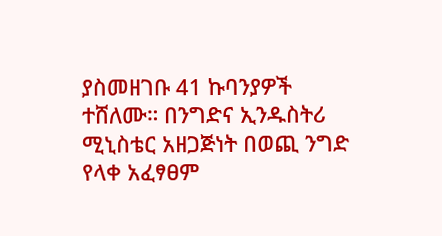ያስመዘገቡ 41 ኩባንያዎች ተሸለሙ። በንግድና ኢንዱስትሪ ሚኒስቴር አዘጋጅነት በወጪ ንግድ የላቀ አፈፃፀም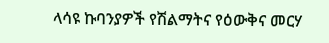ላሳዩ ኩባንያዎች የሽልማትና የዕውቅና መርሃ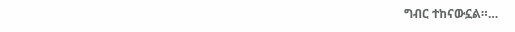ግብር ተከናውኗል።…